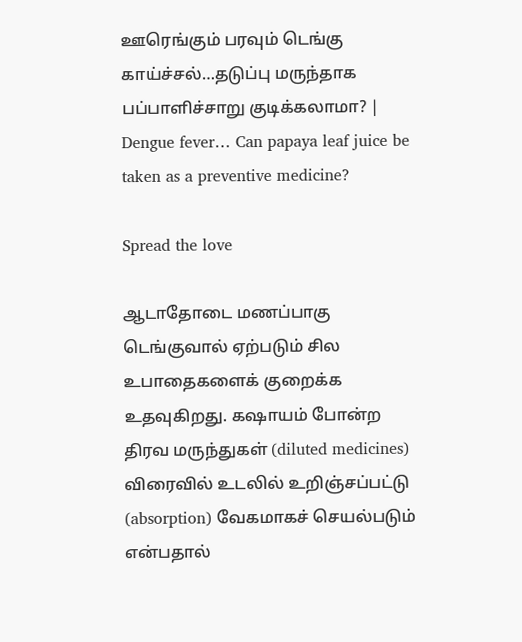ஊரெங்கும் பரவும் டெங்கு காய்ச்சல்…தடுப்பு மருந்தாக பப்பாளிச்சாறு குடிக்கலாமா? | Dengue fever… Can papaya leaf juice be taken as a preventive medicine?

Spread the love

ஆடாதோடை மணப்பாகு டெங்குவால் ஏற்படும் சில உபாதைகளைக் குறைக்க உதவுகிறது. கஷாயம் போன்ற திரவ மருந்துகள் (diluted medicines) விரைவில் உடலில் உறிஞ்சப்பட்டு (absorption) வேகமாகச் செயல்படும் என்பதால்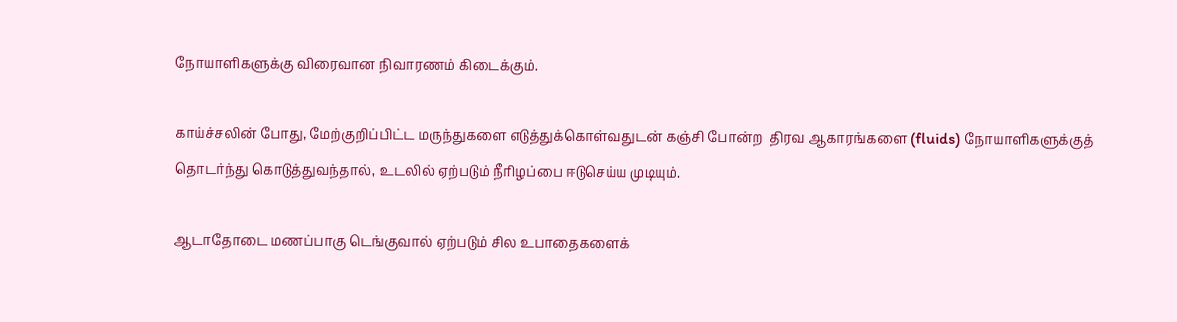நோயாளிகளுக்கு விரைவான நிவாரணம் கிடைக்கும்.

காய்ச்சலின் போது, மேற்குறிப்பிட்ட மருந்துகளை எடுத்துக்கொள்வதுடன் கஞ்சி போன்ற  திரவ ஆகாரங்களை (fluids) நோயாளிகளுக்குத் தொடர்ந்து கொடுத்துவந்தால், உடலில் ஏற்படும் நீரிழப்பை ஈடுசெய்ய முடியும்.

ஆடாதோடை மணப்பாகு டெங்குவால் ஏற்படும் சில உபாதைகளைக்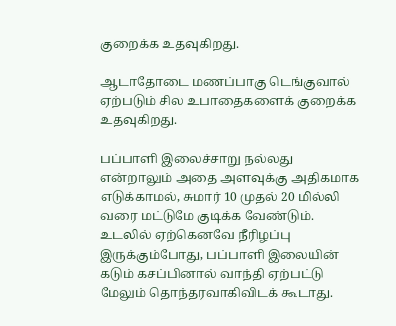குறைக்க உதவுகிறது.

ஆடாதோடை மணப்பாகு டெங்குவால் ஏற்படும் சில உபாதைகளைக் குறைக்க உதவுகிறது.

பப்பாளி இலைச்சாறு நல்லது என்றாலும் அதை அளவுக்கு அதிகமாக எடுக்காமல், சுமார் 10 முதல் 20 மில்லி  வரை மட்டுமே குடிக்க வேண்டும்.
உடலில் ஏற்கெனவே நீரிழப்பு இருக்கும்போது, பப்பாளி இலையின் கடும் கசப்பினால் வாந்தி ஏற்பட்டு மேலும் தொந்தரவாகிவிடக் கூடாது.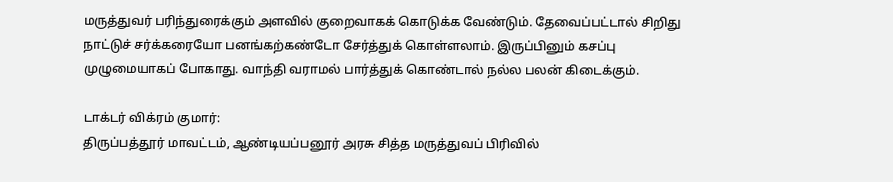மருத்துவர் பரிந்துரைக்கும் அளவில் குறைவாகக் கொடுக்க வேண்டும். தேவைப்பட்டால் சிறிது நாட்டுச் சர்க்கரையோ பனங்கற்கண்டோ சேர்த்துக் கொள்ளலாம். இருப்பினும் கசப்பு முழுமையாகப் போகாது. வாந்தி வராமல் பார்த்துக் கொண்டால் நல்ல பலன் கிடைக்கும்.

டாக்டர் விக்ரம் குமார்:
திருப்பத்தூர் மாவட்டம், ஆண்டியப்பனூர் அரசு சித்த மருத்துவப் பிரிவில்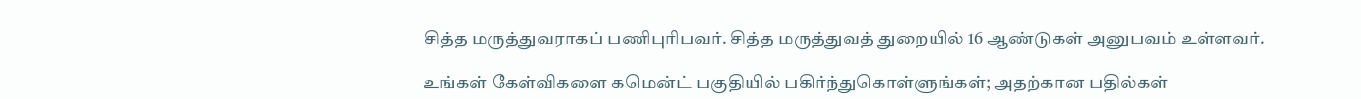சித்த மருத்துவராகப் பணிபுரிபவர். சித்த மருத்துவத் துறையில் 16 ஆண்டுகள் அனுபவம் உள்ளவர்.

உங்கள் கேள்விகளை கமென்ட் பகுதியில் பகிர்ந்துகொள்ளுங்கள்; அதற்கான பதில்கள்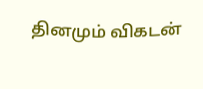தினமும் விகடன்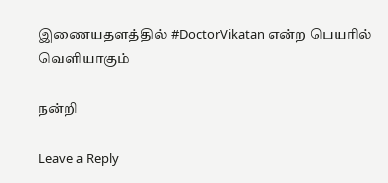இணையதளத்தில் #DoctorVikatan என்ற பெயரில் வெளியாகும்

நன்றி

Leave a Reply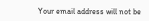Your email address will not be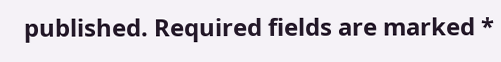published. Required fields are marked *